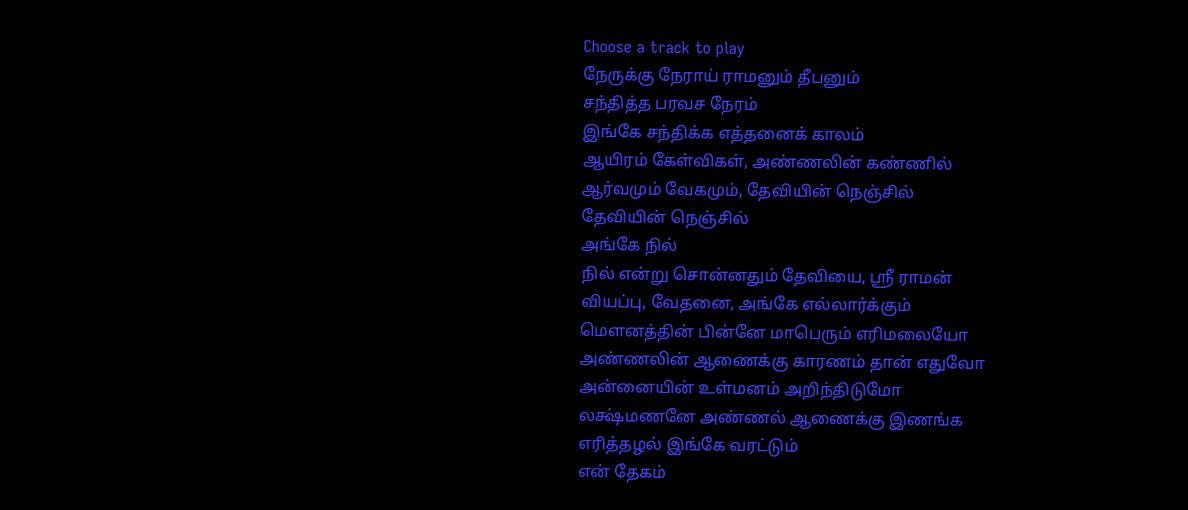Choose a track to play
நேருக்கு நேராய் ராமனும் தீபனும்
சந்தித்த பரவச நேரம்
இங்கே சந்திக்க எத்தனைக் காலம்
ஆயிரம் கேள்விகள், அண்ணலின் கண்ணில்
ஆர்வமும் வேகமும், தேவியின் நெஞ்சில்
தேவியின் நெஞ்சில்
அங்கே நில்
நில் என்று சொன்னதும் தேவியை, ஸ்ரீ ராமன்
வியப்பு, வேதனை, அங்கே எல்லார்க்கும்
மௌனத்தின் பின்னே மாபெரும் எரிமலையோ
அண்ணலின் ஆணைக்கு காரணம் தான் எதுவோ
அன்னையின் உள்மனம் அறிந்திடுமோ
லக்ஷ்மணனே அண்ணல் ஆணைக்கு இணங்க
எரித்தழல் இங்கே வரட்டும்
என் தேகம்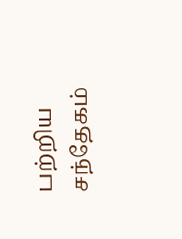பற்றிய சந்தேகம்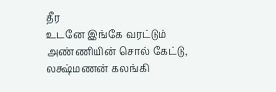தீர
உடனே இங்கே வரட்டும்
அண்ணியின் சொல் கேட்டு, லக்ஷ்மணன் கலங்கி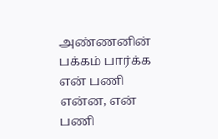அண்ணனின் பக்கம் பார்க்க
என் பணி என்ன, என் பணி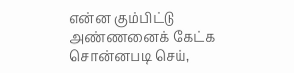என்ன கும்பிட்டு
அண்ணனைக் கேட்க
சொன்னபடி செய்,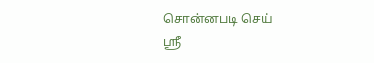சொன்னபடி செய்
ஸ்ரீ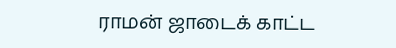ராமன் ஜாடைக் காட்ட